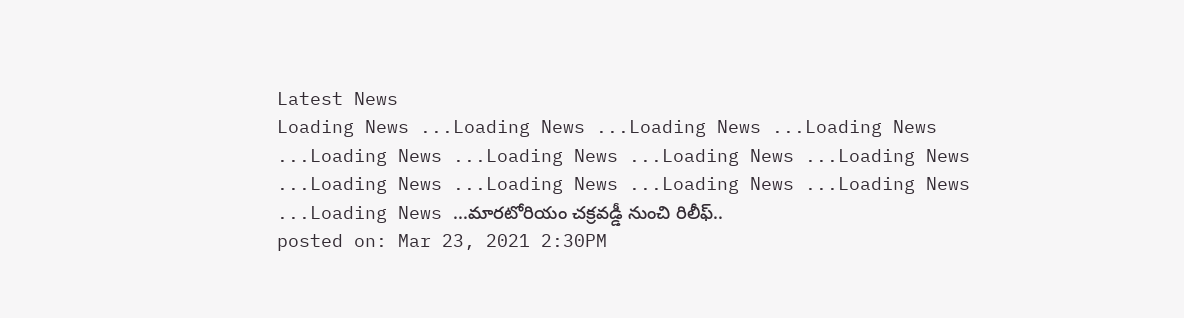Latest News
Loading News ...Loading News ...Loading News ...Loading News ...Loading News ...Loading News ...Loading News ...Loading News ...Loading News ...Loading News ...Loading News ...Loading News ...Loading News ...మారటోరియం చక్రవడ్డీ నుంచి రిలీఫ్..
posted on: Mar 23, 2021 2:30PM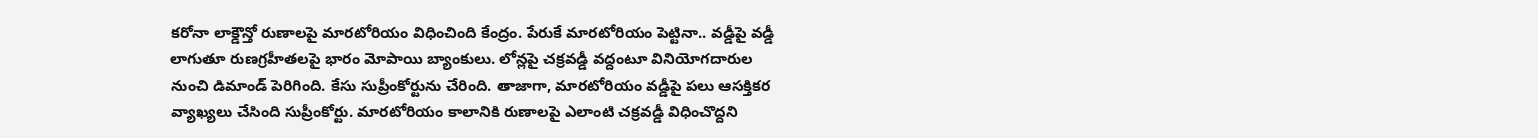కరోనా లాక్డౌన్తో రుణాలపై మారటోరియం విధించింది కేంద్రం. పేరుకే మారటోరియం పెట్టినా.. వడ్డీపై వడ్డీ లాగుతూ రుణగ్రహీతలపై భారం మోపాయి బ్యాంకులు. లోన్లపై చక్రవడ్డీ వద్దంటూ వినియోగదారుల నుంచి డిమాండ్ పెరిగింది. కేసు సుప్రీంకోర్టును చేరింది. తాజాగా, మారటోరియం వడ్డీపై పలు ఆసక్తికర వ్యాఖ్యలు చేసింది సుప్రీంకోర్టు. మారటోరియం కాలానికి రుణాలపై ఎలాంటి చక్రవడ్డీ విధించొద్దని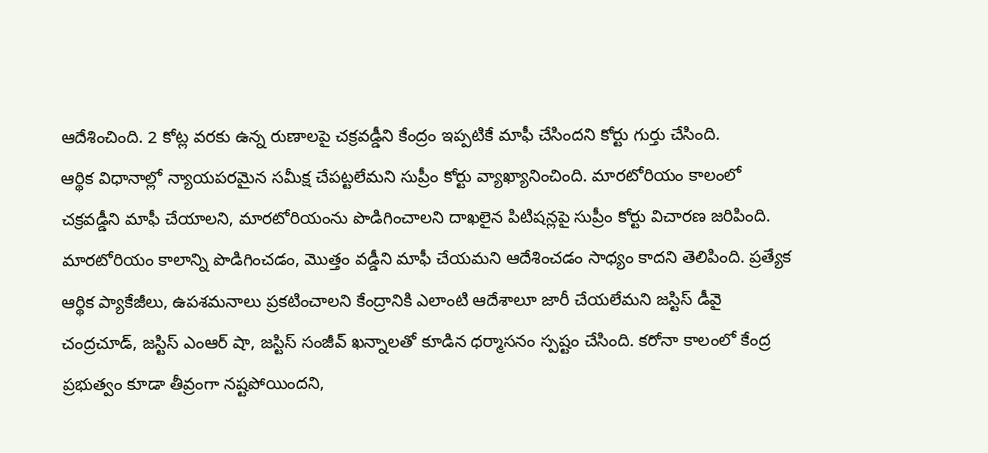ఆదేశించింది. 2 కోట్ల వరకు ఉన్న రుణాలపై చక్రవడ్డీని కేంద్రం ఇప్పటికే మాఫీ చేసిందని కోర్టు గుర్తు చేసింది.
ఆర్థిక విధానాల్లో న్యాయపరమైన సమీక్ష చేపట్టలేమని సుప్రీం కోర్టు వ్యాఖ్యానించింది. మారటోరియం కాలంలో చక్రవడ్డీని మాఫీ చేయాలని, మారటోరియంను పొడిగించాలని దాఖలైన పిటిషన్లపై సుప్రీం కోర్టు విచారణ జరిపింది. మారటోరియం కాలాన్ని పొడిగించడం, మొత్తం వడ్డీని మాఫీ చేయమని ఆదేశించడం సాధ్యం కాదని తెలిపింది. ప్రత్యేక ఆర్థిక ప్యాకేజీలు, ఉపశమనాలు ప్రకటించాలని కేంద్రానికి ఎలాంటి ఆదేశాలూ జారీ చేయలేమని జస్టిస్ డీవై చంద్రచూడ్, జస్టిస్ ఎంఆర్ షా, జస్టిస్ సంజీవ్ ఖన్నాలతో కూడిన ధర్మాసనం స్పష్టం చేసింది. కరోనా కాలంలో కేంద్ర ప్రభుత్వం కూడా తీవ్రంగా నష్టపోయిందని,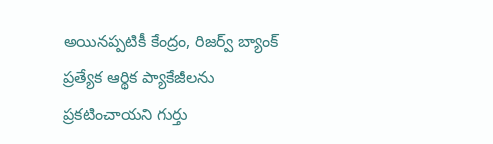అయినప్పటికీ కేంద్రం, రిజర్వ్ బ్యాంక్ ప్రత్యేక ఆర్థిక ప్యాకేజీలను ప్రకటించాయని గుర్తు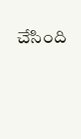చేసింది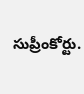సుప్రీంకోర్టు.